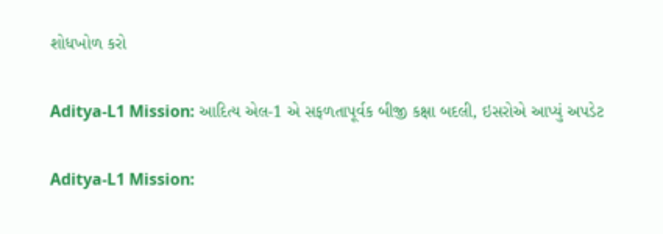શોધખોળ કરો

Aditya-L1 Mission: આદિત્ય એલ-1 એ સફળતાપૂર્વક બીજી કક્ષા બદલી, ઇસરોએ આપ્યું અપડેટ

Aditya-L1 Mission: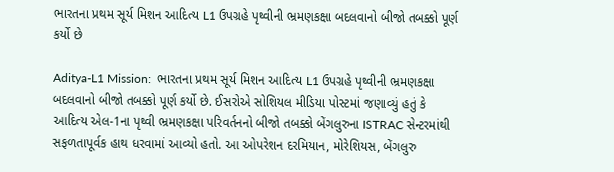ભારતના પ્રથમ સૂર્ય મિશન આદિત્ય L1 ઉપગ્રહે પૃથ્વીની ભ્રમણકક્ષા બદલવાનો બીજો તબક્કો પૂર્ણ કર્યો છે

Aditya-L1 Mission:  ભારતના પ્રથમ સૂર્ય મિશન આદિત્ય L1 ઉપગ્રહે પૃથ્વીની ભ્રમણકક્ષા બદલવાનો બીજો તબક્કો પૂર્ણ કર્યો છે. ઈસરોએ સોશિયલ મીડિયા પોસ્ટમાં જણાવ્યું હતું કે આદિત્ય એલ-1ના પૃથ્વી ભ્રમણકક્ષા પરિવર્તનનો બીજો તબક્કો બેંગલુરુના ISTRAC સેન્ટરમાંથી સફળતાપૂર્વક હાથ ધરવામાં આવ્યો હતો. આ ઓપરેશન દરમિયાન, મોરેશિયસ, બેંગલુરુ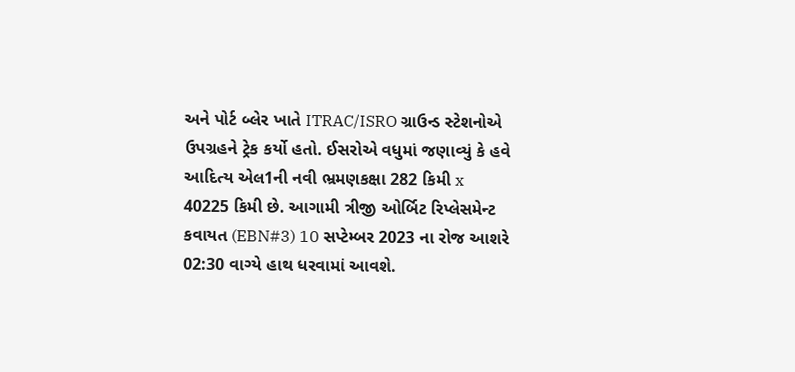અને પોર્ટ બ્લેર ખાતે ITRAC/ISRO ગ્રાઉન્ડ સ્ટેશનોએ ઉપગ્રહને ટ્રેક કર્યો હતો. ઈસરોએ વધુમાં જણાવ્યું કે હવે આદિત્ય એલ1ની નવી ભ્રમણકક્ષા 282 કિમી x 40225 કિમી છે. આગામી ત્રીજી ઓર્બિટ રિપ્લેસમેન્ટ કવાયત (EBN#3) 10 સપ્ટેમ્બર 2023 ના રોજ આશરે 02:30 વાગ્યે હાથ ધરવામાં આવશે.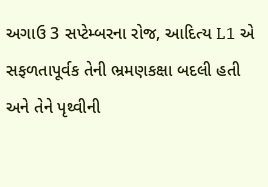અગાઉ 3 સપ્ટેમ્બરના રોજ, આદિત્ય L1 એ સફળતાપૂર્વક તેની ભ્રમણકક્ષા બદલી હતી અને તેને પૃથ્વીની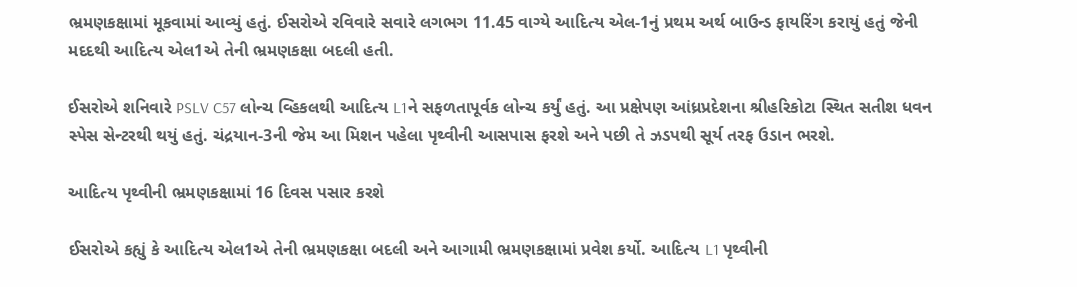ભ્રમણકક્ષામાં મૂકવામાં આવ્યું હતું. ઈસરોએ રવિવારે સવારે લગભગ 11.45 વાગ્યે આદિત્ય એલ-1નું પ્રથમ અર્થ બાઉન્ડ ફાયરિંગ કરાયું હતું જેની મદદથી આદિત્ય એલ1એ તેની ભ્રમણકક્ષા બદલી હતી.

ઈસરોએ શનિવારે PSLV C57 લોન્ચ વ્હિકલથી આદિત્ય L1ને સફળતાપૂર્વક લોન્ચ કર્યું હતું. આ પ્રક્ષેપણ આંધ્રપ્રદેશના શ્રીહરિકોટા સ્થિત સતીશ ધવન સ્પેસ સેન્ટરથી થયું હતું. ચંદ્રયાન-3ની જેમ આ મિશન પહેલા પૃથ્વીની આસપાસ ફરશે અને પછી તે ઝડપથી સૂર્ય તરફ ઉડાન ભરશે.

આદિત્ય પૃથ્વીની ભ્રમણકક્ષામાં 16 દિવસ પસાર કરશે

ઈસરોએ કહ્યું કે આદિત્ય એલ1એ તેની ભ્રમણકક્ષા બદલી અને આગામી ભ્રમણકક્ષામાં પ્રવેશ કર્યો. આદિત્ય L1 પૃથ્વીની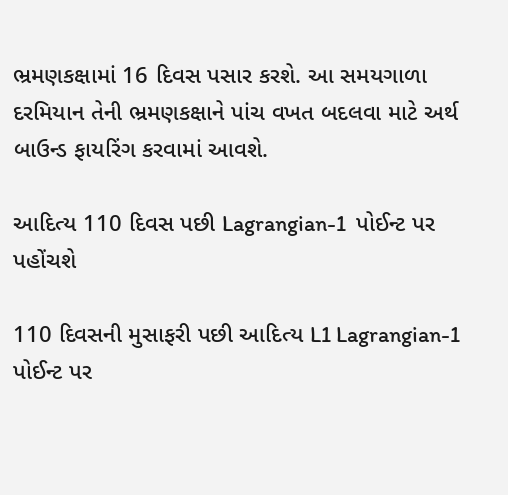ભ્રમણકક્ષામાં 16 દિવસ પસાર કરશે. આ સમયગાળા દરમિયાન તેની ભ્રમણકક્ષાને પાંચ વખત બદલવા માટે અર્થ બાઉન્ડ ફાયરિંગ કરવામાં આવશે.

આદિત્ય 110 દિવસ પછી Lagrangian-1  પોઈન્ટ પર પહોંચશે

110 દિવસની મુસાફરી પછી આદિત્ય L1 Lagrangian-1 પોઈન્ટ પર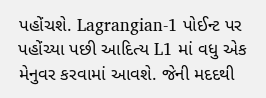પહોંચશે. Lagrangian-1 પોઈન્ટ પર પહોંચ્યા પછી આદિત્ય L1 માં વધુ એક મેનુવર કરવામાં આવશે. જેની મદદથી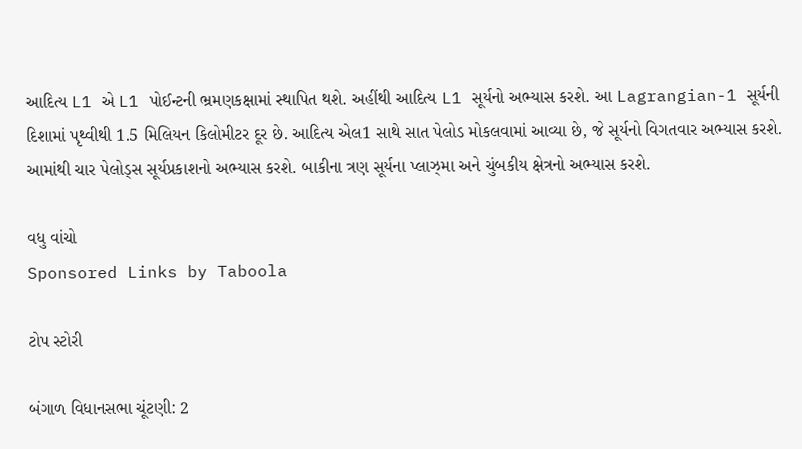આદિત્ય L1 એ L1 પોઈન્ટની ભ્રમણકક્ષામાં સ્થાપિત થશે. અહીંથી આદિત્ય L1 સૂર્યનો અભ્યાસ કરશે. આ Lagrangian-1 સૂર્યની દિશામાં પૃથ્વીથી 1.5 મિલિયન કિલોમીટર દૂર છે. આદિત્ય એલ1 સાથે સાત પેલોડ મોકલવામાં આવ્યા છે, જે સૂર્યનો વિગતવાર અભ્યાસ કરશે. આમાંથી ચાર પેલોડ્સ સૂર્યપ્રકાશનો અભ્યાસ કરશે. બાકીના ત્રણ સૂર્યના પ્લાઝ્મા અને ચુંબકીય ક્ષેત્રનો અભ્યાસ કરશે.

વધુ વાંચો
Sponsored Links by Taboola

ટોપ સ્ટોરી

બંગાળ વિધાનસભા ચૂંટણી: 2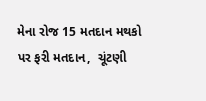મેના રોજ 15 મતદાન મથકો પર ફરી મતદાન,  ચૂંટણી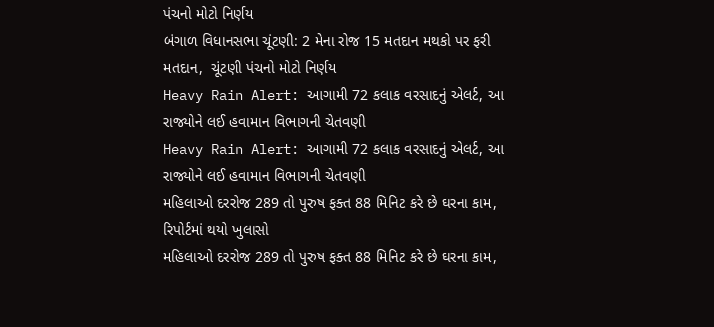પંચનો મોટો નિર્ણય
બંગાળ વિધાનસભા ચૂંટણી: 2 મેના રોજ 15 મતદાન મથકો પર ફરી મતદાન,  ચૂંટણી પંચનો મોટો નિર્ણય
Heavy Rain Alert: આગામી 72 કલાક વરસાદનું એલર્ટ, આ રાજ્યોને લઈ હવામાન વિભાગની ચેતવણી
Heavy Rain Alert: આગામી 72 કલાક વરસાદનું એલર્ટ, આ રાજ્યોને લઈ હવામાન વિભાગની ચેતવણી
મહિલાઓ દરરોજ 289 તો પુરુષ ફક્ત 88 મિનિટ કરે છે ઘરના કામ, રિપોર્ટમાં થયો ખુલાસો
મહિલાઓ દરરોજ 289 તો પુરુષ ફક્ત 88 મિનિટ કરે છે ઘરના કામ,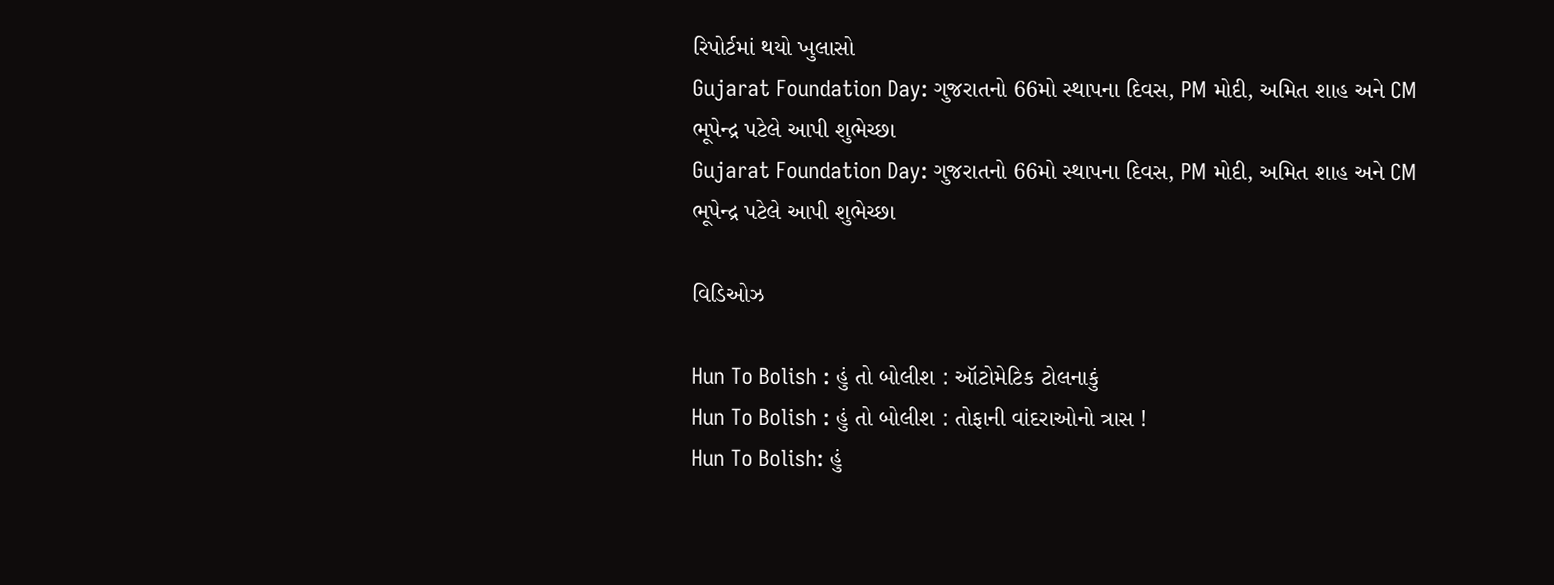રિપોર્ટમાં થયો ખુલાસો
Gujarat Foundation Day: ગુજરાતનો 66મો સ્થાપના દિવસ, PM મોદી, અમિત શાહ અને CM ભૂપેન્દ્ર પટેલે આપી શુભેચ્છા
Gujarat Foundation Day: ગુજરાતનો 66મો સ્થાપના દિવસ, PM મોદી, અમિત શાહ અને CM ભૂપેન્દ્ર પટેલે આપી શુભેચ્છા

વિડિઓઝ

Hun To Bolish : હું તો બોલીશ : ઑટોમેટિક ટોલનાકું
Hun To Bolish : હું તો બોલીશ : તોફાની વાંદરાઓનો ત્રાસ !
Hun To Bolish: હું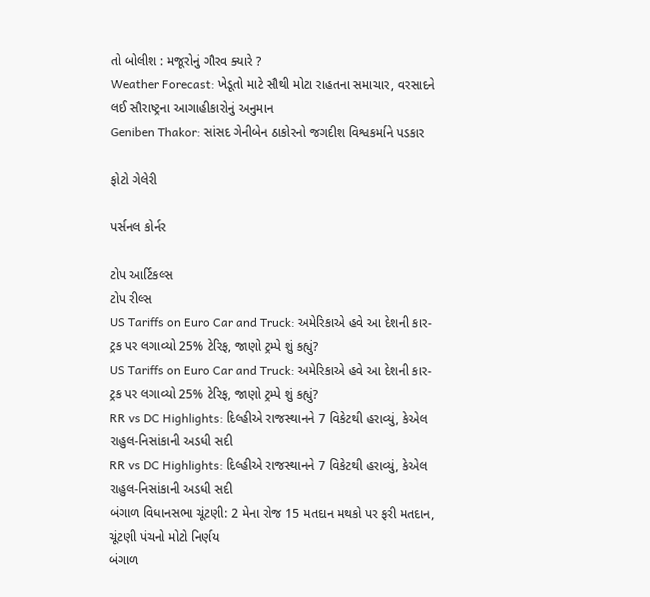તો બોલીશ : મજૂરોનું ગૌરવ ક્યારે ?
Weather Forecast: ખેડૂતો માટે સૌથી મોટા રાહતના સમાચાર, વરસાદને લઈ સૌરાષ્ટ્રના આગાહીકારોનું અનુમાન
Geniben Thakor: સાંસદ ગેનીબેન ઠાકોરનો જગદીશ વિશ્વકર્માને પડકાર

ફોટો ગેલેરી

પર્સનલ કોર્નર

ટોપ આર્ટિકલ્સ
ટોપ રીલ્સ
US Tariffs on Euro Car and Truck: અમેરિકાએ હવે આ દેશની કાર-ટ્રક પર લગાવ્યો 25% ટેરિફ, જાણો ટ્રમ્પે શું કહ્યું?
US Tariffs on Euro Car and Truck: અમેરિકાએ હવે આ દેશની કાર-ટ્રક પર લગાવ્યો 25% ટેરિફ, જાણો ટ્રમ્પે શું કહ્યું?
RR vs DC Highlights: દિલ્હીએ રાજસ્થાનને 7 વિકેટથી હરાવ્યું, કેએલ રાહુલ-નિસાંકાની અડધી સદી
RR vs DC Highlights: દિલ્હીએ રાજસ્થાનને 7 વિકેટથી હરાવ્યું, કેએલ રાહુલ-નિસાંકાની અડધી સદી
બંગાળ વિધાનસભા ચૂંટણી: 2 મેના રોજ 15 મતદાન મથકો પર ફરી મતદાન,  ચૂંટણી પંચનો મોટો નિર્ણય
બંગાળ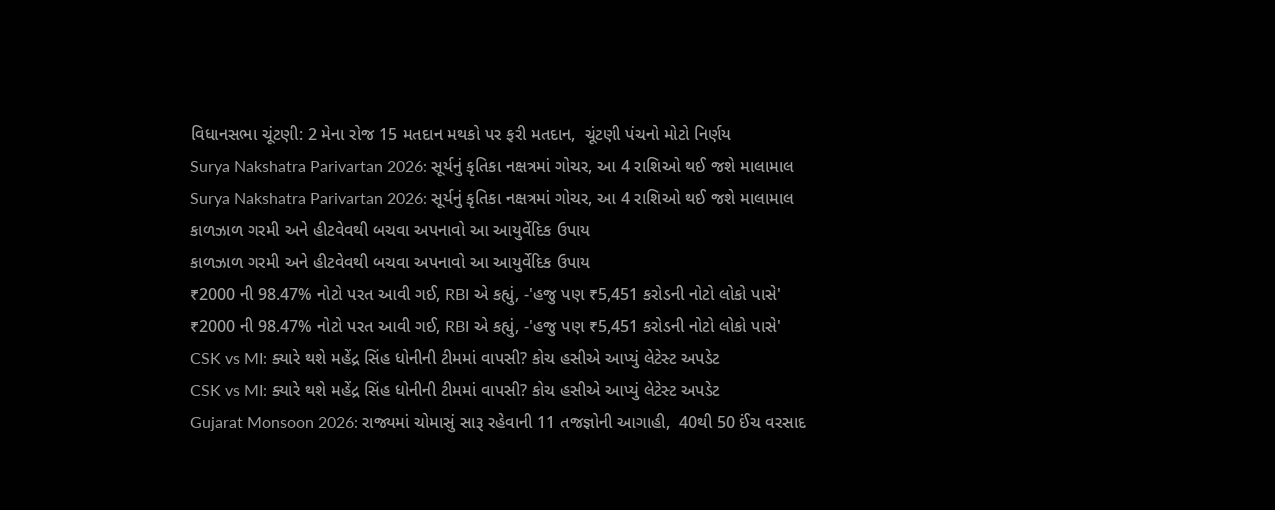વિધાનસભા ચૂંટણી: 2 મેના રોજ 15 મતદાન મથકો પર ફરી મતદાન,  ચૂંટણી પંચનો મોટો નિર્ણય
Surya Nakshatra Parivartan 2026: સૂર્યનું કૃતિકા નક્ષત્રમાં ગોચર, આ 4 રાશિઓ થઈ જશે માલામાલ
Surya Nakshatra Parivartan 2026: સૂર્યનું કૃતિકા નક્ષત્રમાં ગોચર, આ 4 રાશિઓ થઈ જશે માલામાલ
કાળઝાળ ગરમી અને હીટવેવથી બચવા અપનાવો આ આયુર્વેદિક ઉપાય
કાળઝાળ ગરમી અને હીટવેવથી બચવા અપનાવો આ આયુર્વેદિક ઉપાય
₹2000 ની 98.47% નોટો પરત આવી ગઈ, RBI એ કહ્યું, -'હજુ પણ ₹5,451 કરોડની નોટો લોકો પાસે'
₹2000 ની 98.47% નોટો પરત આવી ગઈ, RBI એ કહ્યું, -'હજુ પણ ₹5,451 કરોડની નોટો લોકો પાસે'
CSK vs MI: ક્યારે થશે મહેંદ્ર સિંહ ધોનીની ટીમમાં વાપસી? કોચ હસીએ આપ્યું લેટેસ્ટ અપડેટ
CSK vs MI: ક્યારે થશે મહેંદ્ર સિંહ ધોનીની ટીમમાં વાપસી? કોચ હસીએ આપ્યું લેટેસ્ટ અપડેટ
Gujarat Monsoon 2026: રાજ્યમાં ચોમાસું સારૂ રહેવાની 11 તજજ્ઞોની આગાહી,  40થી 50 ઈંચ વરસાદ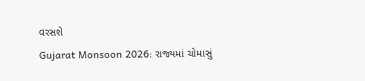વરસશે
Gujarat Monsoon 2026: રાજ્યમાં ચોમાસું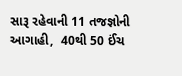સારૂ રહેવાની 11 તજજ્ઞોની આગાહી,  40થી 50 ઈંચ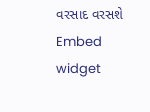વરસાદ વરસશે
Embed widget